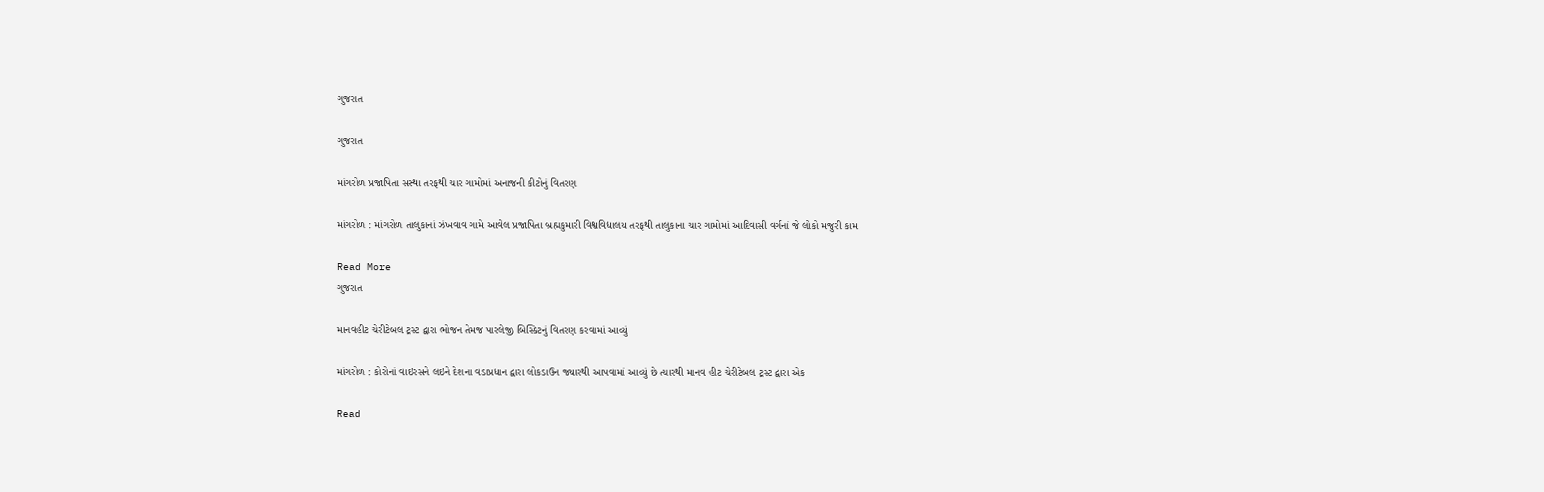ગુજરાત

ગુજરાત

માંગરોળ પ્રજાપિતા સસ્થા તરફથી ચાર ગામોમાં અનાજની કીટોનું વિતરણ

માંગરોળ : માંગરોળ તાલુકાનાં ઝંખવાવ ગામે આવેલ પ્રજાપિતા બ્રહ્મકુમારી વિશ્વવિદ્યાલય તરફથી તાલુકાના ચાર ગામોમાં આદિવાસી વર્ગનાં જે લોકો મજુરી કામ

Read More
ગુજરાત

માનવહીટ ચેરીટેબલ ટ્રસ્ટ દ્વારા ભોજન તેમજ પારલેજી બિસ્કિટનું વિતરણ કરવામાં આવ્યું

માંગરોળ : કોરોનાં વાઇરસને લઇને દેશના વડાપ્રધાન દ્વારા લોકડાઉન જ્યારથી આપવામાં આવ્યું છે ત્યારથી માનવ હીટ ચેરીટેબલ ટ્રસ્ટ દ્વારા એક

Read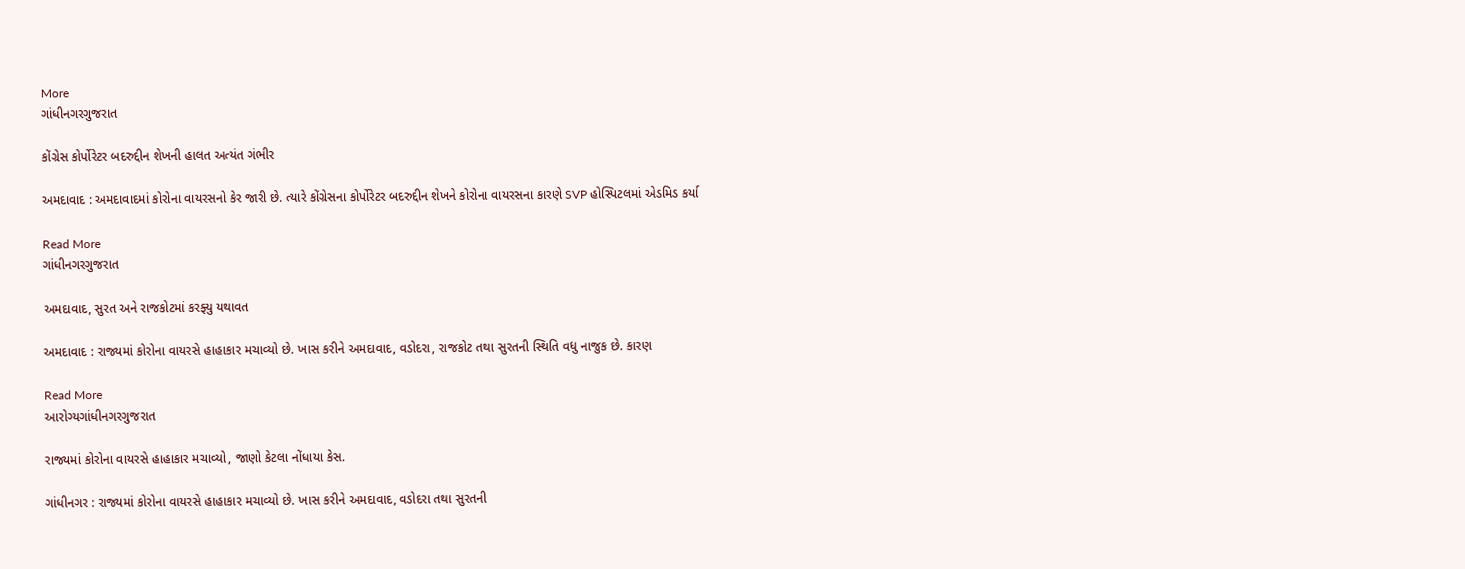More
ગાંધીનગરગુજરાત

કોંગ્રેસ કોર્પોરેટર બદરુદ્દીન શેખની હાલત અત્યંત ગંભીર

અમદાવાદ : અમદાવાદમાં કોરોના વાયરસનો કેર જારી છે. ત્યારે કોંગ્રેસના કોર્પોરેટર બદરુદ્દીન શેખને કોરોના વાયરસના કારણે SVP હોસ્પિટલમાં એડમિડ કર્યા

Read More
ગાંધીનગરગુજરાત

અમદાવાદ, સુરત અને રાજકોટમાં કરફ્યુ યથાવત

અમદાવાદ : રાજ્યમાં કોરોના વાયરસે હાહાકાર મચાવ્યો છે. ખાસ કરીને અમદાવાદ, વડોદરા, રાજકોટ તથા સુરતની સ્થિતિ વધુ નાજુક છે. કારણ

Read More
આરોગ્યગાંધીનગરગુજરાત

રાજ્યમાં કોરોના વાયરસે હાહાકાર મચાવ્યો, જાણો કેટલા નોંધાયા કેસ.

ગાંધીનગર : રાજ્યમાં કોરોના વાયરસે હાહાકાર મચાવ્યો છે. ખાસ કરીને અમદાવાદ, વડોદરા તથા સુરતની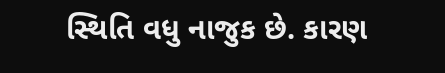સ્થિતિ વધુ નાજુક છે. કારણ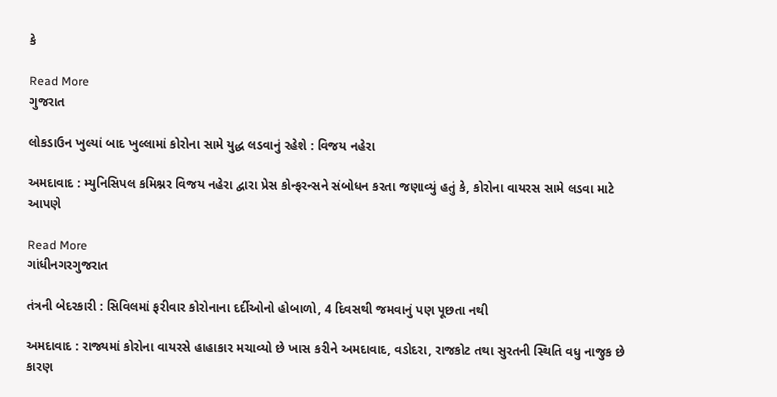કે

Read More
ગુજરાત

લોકડાઉન ખુલ્યાં બાદ ખુલ્લામાં કોરોના સામે યુદ્ધ લડવાનું રહેશે : વિજય નહેરા

અમદાવાદ : મ્યુનિસિપલ કમિશ્નર વિજય નહેરા દ્વારા પ્રેસ કોન્ફરન્સને સંબોધન કરતા જણાવ્યું હતું કે, કોરોના વાયરસ સામે લડવા માટે આપણે

Read More
ગાંધીનગરગુજરાત

તંત્રની બેદરકારી : સિવિલમાં ફરીવાર કોરોનાના દર્દીઓનો હોબાળો, 4 દિવસથી જમવાનું પણ પૂછતા નથી

અમદાવાદ : રાજ્યમાં કોરોના વાયરસે હાહાકાર મચાવ્યો છે ખાસ કરીને અમદાવાદ, વડોદરા, રાજકોટ તથા સુરતની સ્થિતિ વધુ નાજુક છે કારણ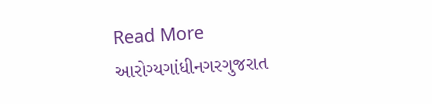Read More
આરોગ્યગાંધીનગરગુજરાત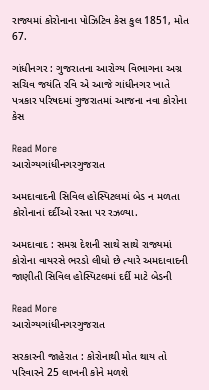રાજ્યમાં કોરોનાના પોઝિટિવ કેસ કુલ 1851, મોત 67.

ગાંધીનગર : ગુજરાતના આરોગ્ય વિભાગના અગ્ર સચિવ જયંતિ રવિ એ આજે ગાંધીનગર ખાતે પત્રકાર પરિષદમાં ગુજરાતમાં આજના નવા કોરોના કેસ

Read More
આરોગ્યગાંધીનગરગુજરાત

અમદાવાદની સિવિલ હોસ્પિટલમાં બેડ ન મળતા કોરોનાનાં દર્દીઓ રસ્તા પર રઝળ્યા.

અમદાવાદ : સમગ્ર દેશની સાથે સાથે રાજ્યમાં કોરોના વાયરસે ભરડો લીધો છે ત્યારે અમદાવાદની જાણીતી સિવિલ હોસ્પિટલમાં દર્દી માટે બેડની

Read More
આરોગ્યગાંધીનગરગુજરાત

સરકારની જાહેરાત : કોરોનાથી મોત થાય તો પરિવારને 25 લાખની કોને મળશે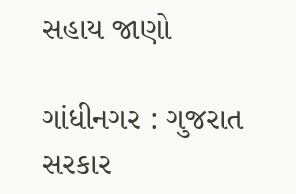સહાય જાણો

ગાંધીનગર : ગુજરાત સરકાર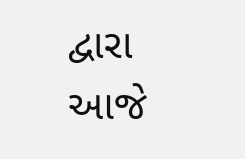દ્વારા આજે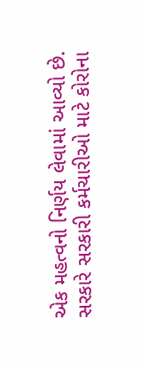એક મહત્વનો નિર્ણય લેવામાં આવ્યો છે. સરકારે સરકારી કર્મચારીઓ માટે કોરોના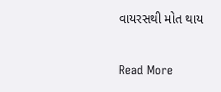વાયરસથી મોત થાય

Read More